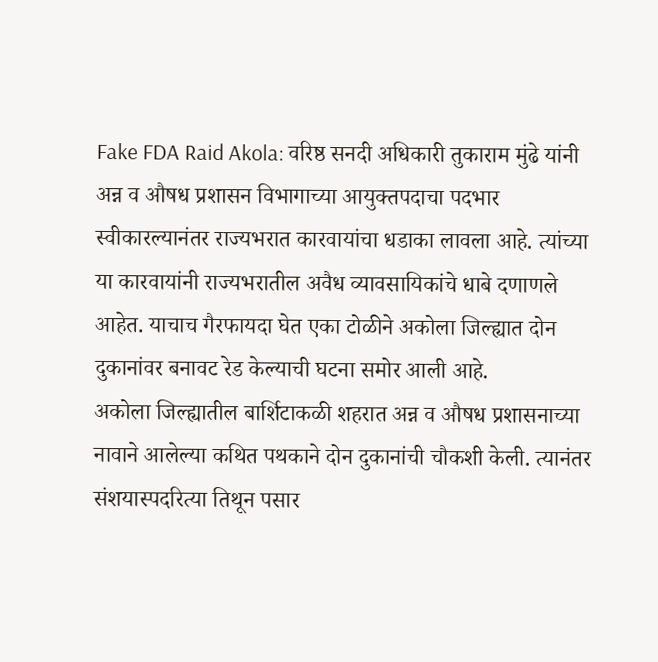Fake FDA Raid Akola: वरिष्ठ सनदी अधिकारी तुकाराम मुंढे यांनी अन्न व औषध प्रशासन विभागाच्या आयुक्तपदाचा पदभार स्वीकारल्यानंतर राज्यभरात कारवायांचा धडाका लावला आहे. त्यांच्या या कारवायांनी राज्यभरातील अवैध व्यावसायिकांचे धाबे दणाणले आहेत. याचाच गैरफायदा घेत एका टोळीने अकोला जिल्ह्यात दोन दुकानांवर बनावट रेड केल्याची घटना समोर आली आहे.
अकोला जिल्ह्यातील बार्शिटाकळी शहरात अन्न व औषध प्रशासनाच्या नावाने आलेल्या कथित पथकाने दोन दुकानांची चौकशी केली. त्यानंतर संशयास्पदरित्या तिथून पसार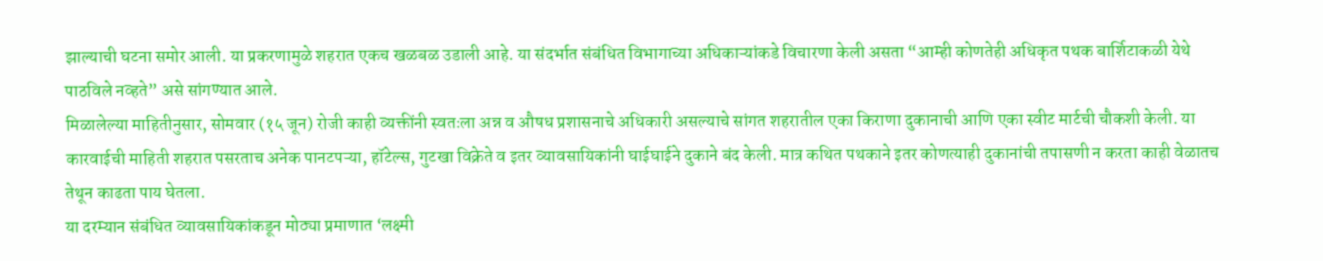झाल्याची घटना समोर आली. या प्रकरणामुळे शहरात एकच खळबळ उडाली आहे. या संदर्भात संबंधित विभागाच्या अधिकाऱ्यांकडे विचारणा केली असता “आम्ही कोणतेही अधिकृत पथक बार्शिटाकळी येथे पाठविले नव्हते” असे सांगण्यात आले.
मिळालेल्या माहितीनुसार, सोमवार (१५ जून) रोजी काही व्यक्तींनी स्वतःला अन्न व औषध प्रशासनाचे अधिकारी असल्याचे सांगत शहरातील एका किराणा दुकानाची आणि एका स्वीट मार्टची चौकशी केली. या कारवाईची माहिती शहरात पसरताच अनेक पानटपऱ्या, हॉटेल्स, गुटखा विक्रेते व इतर व्यावसायिकांनी घाईघाईने दुकाने बंद केली. मात्र कथित पथकाने इतर कोणत्याही दुकानांची तपासणी न करता काही वेळातच तेथून काढता पाय घेतला.
या दरम्यान संबंधित व्यावसायिकांकडून मोठ्या प्रमाणात ‘लक्ष्मी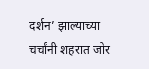दर्शन’ झाल्याच्या चर्चांनी शहरात जोर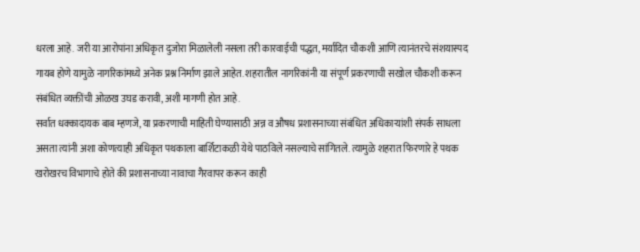धरला आहे. जरी या आरोपांना अधिकृत दुजोरा मिळालेली नसला तरी कारवाईची पद्धत, मर्यादित चौकशी आणि त्यानंतरचे संशयास्पद गायब होणे यामुळे नागरिकांमध्ये अनेक प्रश्न निर्माण झाले आहेत. शहरातील नागरिकांनी या संपूर्ण प्रकरणाची सखोल चौकशी करून संबंधित व्यक्तींची ओळख उघड करावी, अशी मागणी होत आहे.
सर्वात धक्कादायक बाब म्हणजे, या प्रकरणाची माहिती घेण्यासाठी अन्न व औषध प्रशासनाच्या संबंधित अधिकाऱ्यांशी संपर्क साधला असता त्यांनी अशा कोणत्याही अधिकृत पथकाला बार्शिटाकळी येथे पाठविले नसल्याचे सांगितले. त्यामुळे शहरात फिरणारे हे पथक खरोखरच विभागाचे होते की प्रशासनाच्या नावाचा गैरवापर करून काही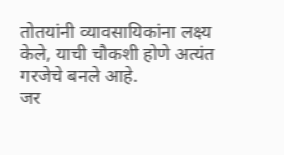तोतयांनी व्यावसायिकांना लक्ष्य केले, याची चौकशी होणे अत्यंत गरजेचे बनले आहे.
जर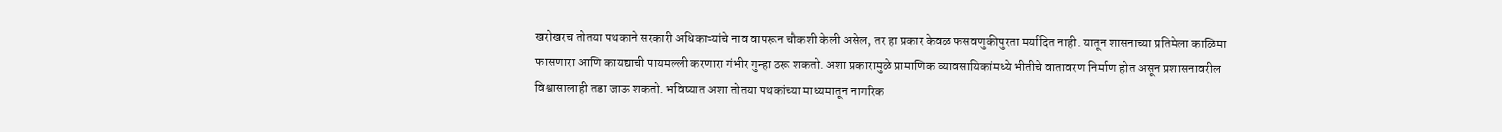खरोखरच तोतया पथकाने सरकारी अधिकाऱ्यांचे नाव वापरून चौकशी केली असेल, तर हा प्रकार केवळ फसवणुकीपुरता मर्यादित नाही. यातून शासनाच्या प्रतिमेला काळिमा फासणारा आणि कायद्याची पायमल्ली करणारा गंभीर गुन्हा ठरू शकतो. अशा प्रकारामुळे प्रामाणिक व्यावसायिकांमध्ये भीतीचे वातावरण निर्माण होत असून प्रशासनावरील विश्वासालाही तडा जाऊ शकतो. भविष्यात अशा तोतया पथकांच्या माध्यमातून नागरिक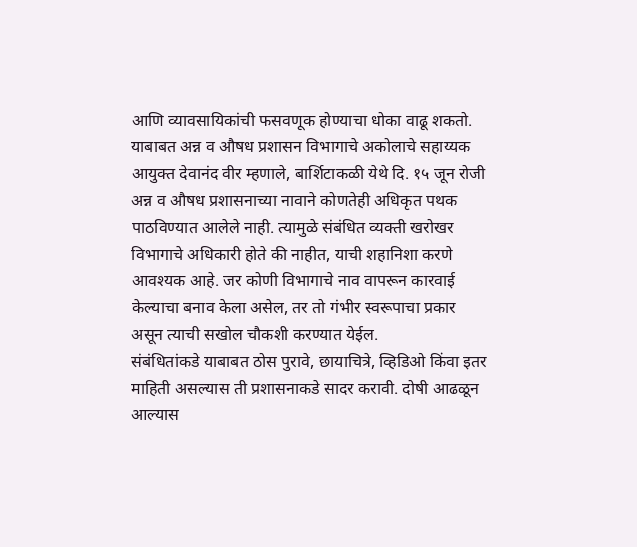आणि व्यावसायिकांची फसवणूक होण्याचा धोका वाढू शकतो.
याबाबत अन्न व औषध प्रशासन विभागाचे अकोलाचे सहाय्यक आयुक्त देवानंद वीर म्हणाले, बार्शिटाकळी येथे दि. १५ जून रोजी अन्न व औषध प्रशासनाच्या नावाने कोणतेही अधिकृत पथक पाठविण्यात आलेले नाही. त्यामुळे संबंधित व्यक्ती खरोखर विभागाचे अधिकारी होते की नाहीत, याची शहानिशा करणे आवश्यक आहे. जर कोणी विभागाचे नाव वापरून कारवाई केल्याचा बनाव केला असेल, तर तो गंभीर स्वरूपाचा प्रकार असून त्याची सखोल चौकशी करण्यात येईल.
संबंधितांकडे याबाबत ठोस पुरावे, छायाचित्रे, व्हिडिओ किंवा इतर माहिती असल्यास ती प्रशासनाकडे सादर करावी. दोषी आढळून आल्यास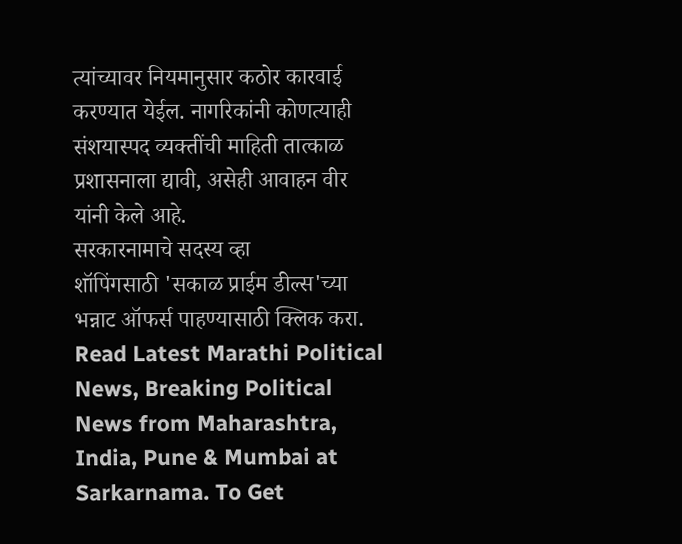त्यांच्यावर नियमानुसार कठोर कारवाई करण्यात येईल. नागरिकांनी कोणत्याही संशयास्पद व्यक्तींची माहिती तात्काळ प्रशासनाला द्यावी, असेही आवाहन वीर यांनी केले आहे.
सरकारनामाचे सदस्य व्हा
शॉपिंगसाठी 'सकाळ प्राईम डील्स'च्या भन्नाट ऑफर्स पाहण्यासाठी क्लिक करा.
Read Latest Marathi Political News, Breaking Political News from Maharashtra, India, Pune & Mumbai at Sarkarnama. To Get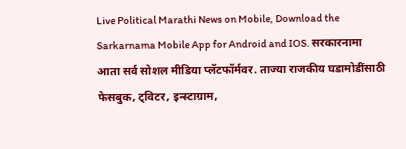Live Political Marathi News on Mobile, Download the Sarkarnama Mobile App for Android and IOS. सरकारनामा आता सर्व सोशल मीडिया प्लॅटफॉर्मवर. ताज्या राजकीय घडामोडींसाठी फेसबुक, ट्विटर, इन्स्टाग्राम,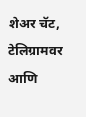शेअर चॅट, टेलिग्रामवर आणि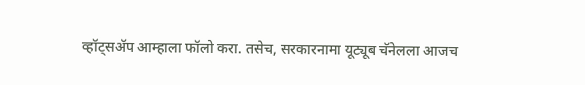व्हॉट्सॲप आम्हाला फॉलो करा. तसेच, सरकारनामा यूट्यूब चॅनेलला आजच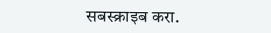सबस्क्राइब करा.